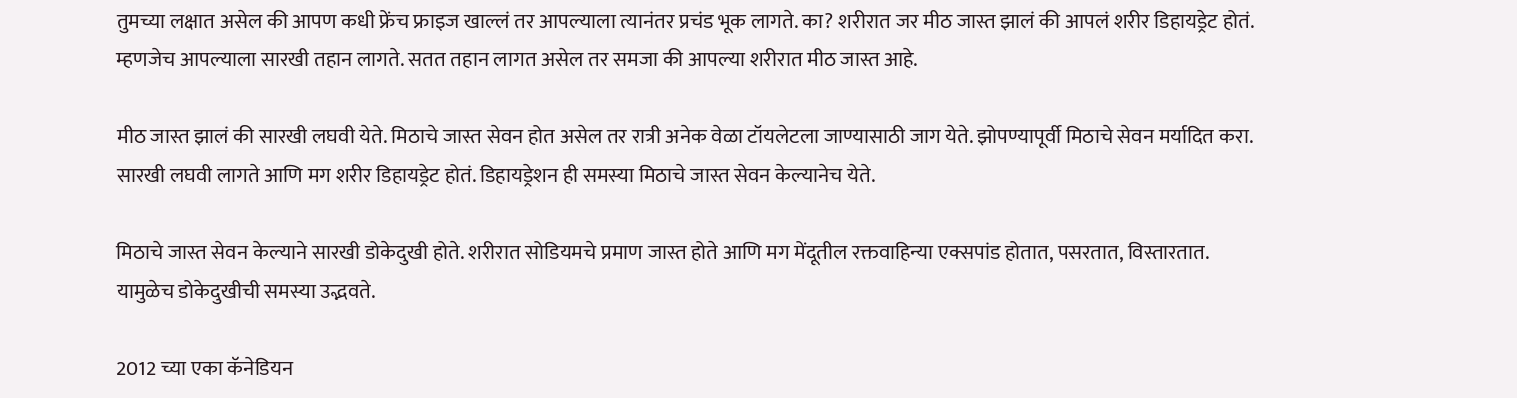तुमच्या लक्षात असेल की आपण कधी फ्रेंच फ्राइज खाल्लं तर आपल्याला त्यानंतर प्रचंड भूक लागते. का? शरीरात जर मीठ जास्त झालं की आपलं शरीर डिहायड्रेट होतं. म्हणजेच आपल्याला सारखी तहान लागते. सतत तहान लागत असेल तर समजा की आपल्या शरीरात मीठ जास्त आहे.

मीठ जास्त झालं की सारखी लघवी येते. मिठाचे जास्त सेवन होत असेल तर रात्री अनेक वेळा टॉयलेटला जाण्यासाठी जाग येते. झोपण्यापूर्वी मिठाचे सेवन मर्यादित करा. सारखी लघवी लागते आणि मग शरीर डिहायड्रेट होतं. डिहायड्रेशन ही समस्या मिठाचे जास्त सेवन केल्यानेच येते.

मिठाचे जास्त सेवन केल्याने सारखी डोकेदुखी होते. शरीरात सोडियमचे प्रमाण जास्त होते आणि मग मेंदूतील रक्तवाहिन्या एक्सपांड होतात, पसरतात, विस्तारतात. यामुळेच डोकेदुखीची समस्या उद्भवते.

2012 च्या एका कॅनेडियन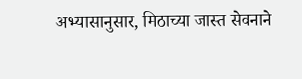अभ्यासानुसार, मिठाच्या जास्त सेवनाने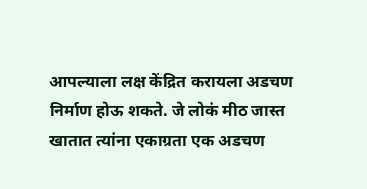आपल्याला लक्ष केंद्रित करायला अडचण निर्माण होऊ शकते. जे लोकं मीठ जास्त खातात त्यांना एकाग्रता एक अडचण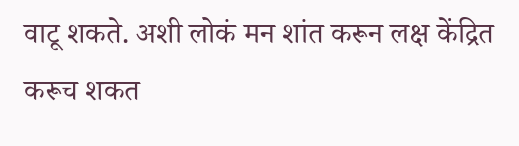वाटू शकते. अशी लोकं मन शांत करून लक्ष केंद्रित करूच शकत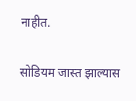नाहीत.

सोडियम जास्त झाल्यास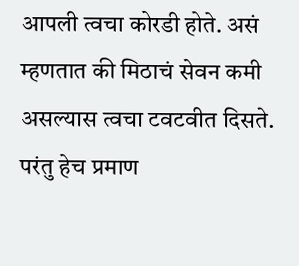आपली त्वचा कोरडी होते. असं म्हणतात की मिठाचं सेवन कमी असल्यास त्वचा टवटवीत दिसते. परंतु हेच प्रमाण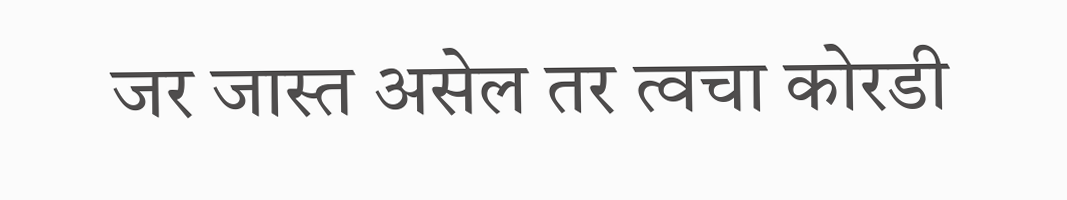जर जास्त असेल तर त्वचा कोरडी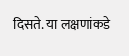दिसते. या लक्षणांकडे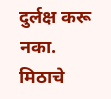दुर्लक्ष करू नका. मिठाचे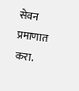सेवन प्रमाणात करा.